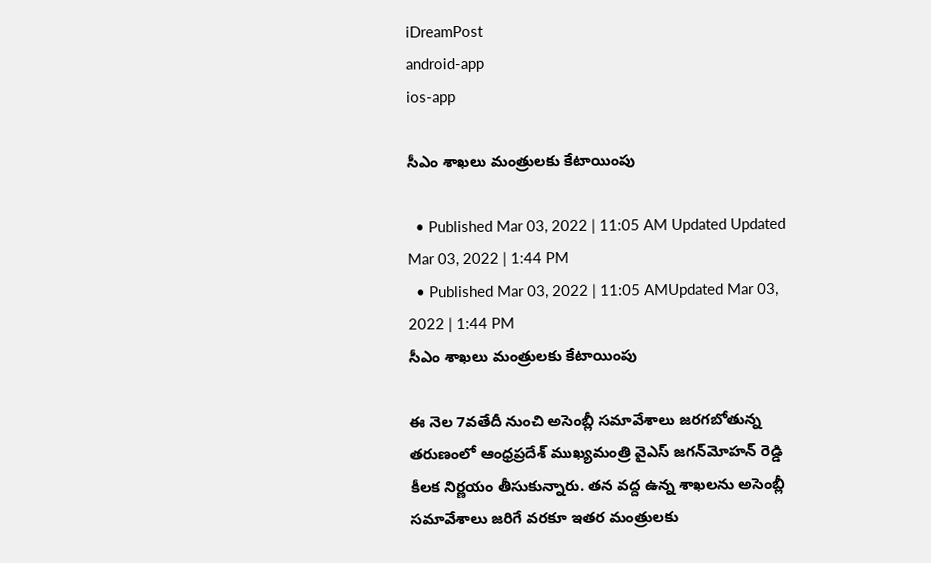iDreamPost
android-app
ios-app

సీఎం శాఖలు మంత్రులకు కేటాయింపు

  • Published Mar 03, 2022 | 11:05 AM Updated Updated Mar 03, 2022 | 1:44 PM
  • Published Mar 03, 2022 | 11:05 AMUpdated Mar 03, 2022 | 1:44 PM
సీఎం శాఖలు మంత్రులకు కేటాయింపు

ఈ నెల 7వతేదీ నుంచి అసెంబ్లీ సమావేశాలు జరగబోతున్న తరుణంలో ఆంధ్రప్రదేశ్‌ ముఖ్యమంత్రి వైఎస్‌ జగన్‌మోహన్‌ రెడ్డి కీలక నిర్ణయం తీసుకున్నారు. తన వద్ద ఉన్న శాఖలను అసెంబ్లీ సమావేశాలు జరిగే వరకూ ఇతర మంత్రులకు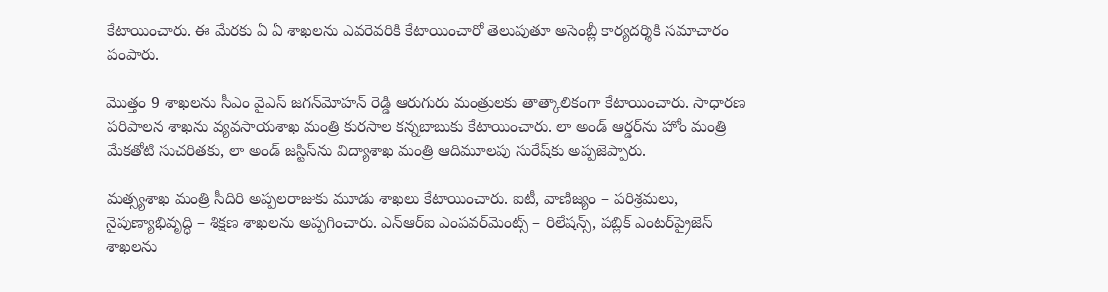కేటాయించారు. ఈ మేరకు ఏ ఏ శాఖలను ఎవరెవరికి కేటాయించారో తెలుపుతూ అసెంబ్లీ కార్యదర్శికి సమాచారం పంపారు.

మొత్తం 9 శాఖలను సీఎం వైఎస్‌ జగన్‌మోహన్‌ రెడ్డి ఆరుగురు మంత్రులకు తాత్కాలికంగా కేటాయించారు. సాధారణ పరిపాలన శాఖను వ్యవసాయశాఖ మంత్రి కురసాల కన్నబాబుకు కేటాయించారు. లా అండ్‌ ఆర్డర్‌ను హోం మంత్రి మేకతోటి సుచరితకు, లా అండ్‌ జస్టిస్‌ను విద్యాశాఖ మంత్రి ఆదిమూలపు సురేష్‌కు అప్పజెప్పారు.

మత్స్యశాఖ మంత్రి సీదిరి అప్పలరాజుకు మూడు శాఖలు కేటాయించారు. ఐటీ, వాణిజ్యం – పరిశ్రమలు, నైపుణ్యాభివృద్ధి – శిక్షణ శాఖలను అప్పగించారు. ఎన్‌ఆర్‌ఐ ఎంపవర్‌మెంట్స్‌ – రిలేషన్స్, పబ్లిక్‌ ఎంటర్‌ప్రైజెస్‌ శాఖలను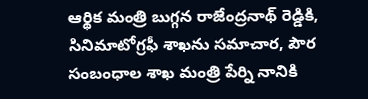ఆర్థిక మంత్రి బుగ్గన రాజేంద్రనాథ్‌ రెడ్డికి, సినిమాటోగ్రఫీ శాఖను సమాచార, పౌర సంబంధాల శాఖ మంత్రి పేర్ని నానికి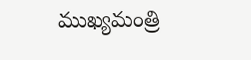ముఖ్యమంత్రి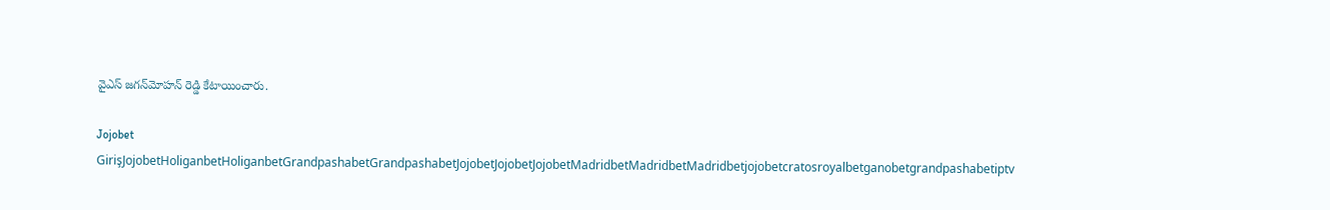వైఎస్‌ జగన్‌మోహన్‌ రెడ్డి కేటాయించారు.

Jojobet GirişJojobetHoliganbetHoliganbetGrandpashabetGrandpashabetJojobetJojobetJojobetMadridbetMadridbetMadridbetjojobetcratosroyalbetganobetgrandpashabetiptv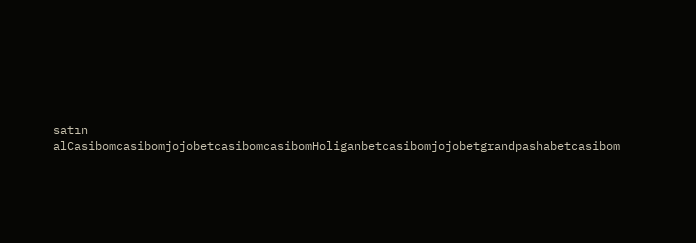satın alCasibomcasibomjojobetcasibomcasibomHoliganbetcasibomjojobetgrandpashabetcasibom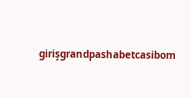girişgrandpashabetcasibom